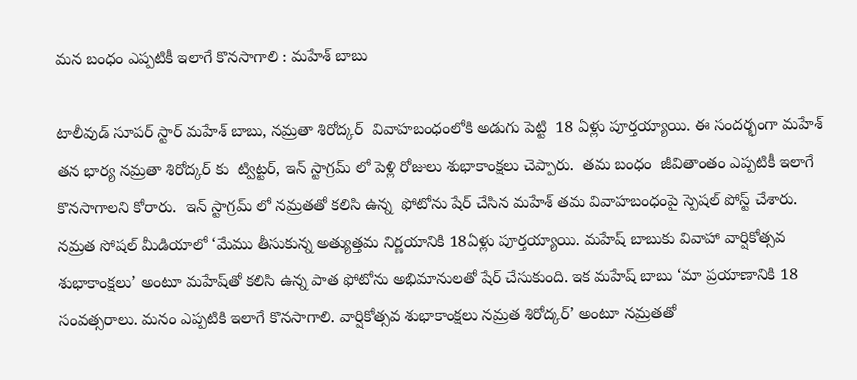మన బంధం ఎప్పటికీ ఇలాగే కొనసాగాలి : మహేశ్ బాబు

టాలీవుడ్ సూపర్ స్టార్ మహేశ్ బాబు, నమ్రతా శిరోద్కర్  వివాహబంధంలోకి అడుగు పెట్టి  18 ఏళ్లు పూర్తయ్యాయి. ఈ సందర్భంగా మహేశ్   తన భార్య నమ్రతా శిరోద్కర్ కు  ట్విట్టర్, ఇన్ స్టాగ్రమ్ లో పెళ్లి రోజులు శుభాకాంక్షలు చెప్పారు.  తమ బంధం  జీవితాంతం ఎప్పటికీ ఇలాగే కొనసాగాలని కోరారు.  ఇన్ స్టాగ్రమ్ లో నమ్రతతో కలిసి ఉన్న  ఫోటోను షేర్ చేసిన మహేశ్ తమ వివాహబంధంపై స్పెషల్ పోస్ట్ చేశారు. నమ్రత సోషల్ మీడియాలో ‘మేము తీసుకున్న అత్యుత్తమ నిర్ణయానికి 18ఏళ్లు పూర్తయ్యాయి. మహేష్‌ బాబుకు వివాహా వార్షికోత్సవ శుభాకాంక్షలు’ అంటూ మహేష్‌తో కలిసి ఉన్న పాత ఫోటోను అభిమానులతో షేర్‌ చేసుకుంది. ఇక మహేష్‌ బాబు ‘మా ప్రయాణానికి 18 సంవత్సరాలు. మనం ఎప్పటికి ఇలాగే కొనసాగాలి. వార్షికోత్సవ శుభాకాంక్షలు నమ్రత శిరోద్కర్‌’ అంటూ నమ్రతతో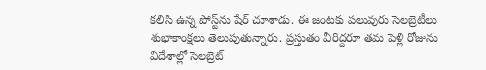కలిసి ఉన్న పోస్ట్‌ను షేర్‌ చూశాడు. ఈ జంటకు పలువురు సెలబ్రెటీలు శుభాకాంక్షలు తెలుపుతున్నారు. ప్రస్తుతం వీరిద్దరూ తమ పెళ్లి రోజును విదేశాల్లో సెలబ్రెట్‌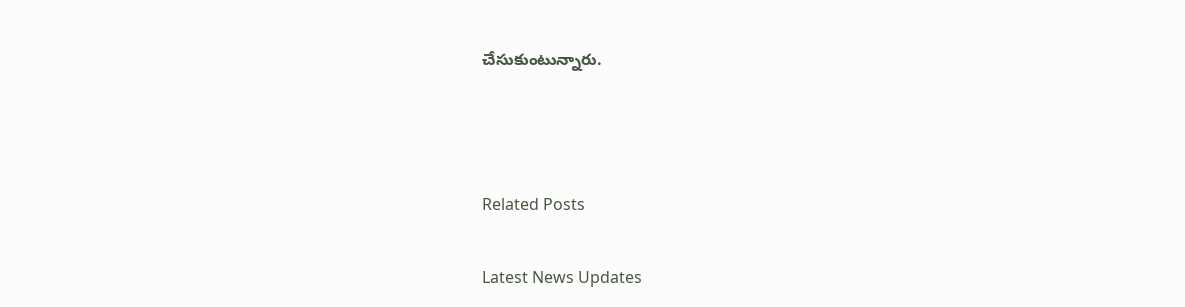చేసుకుంటున్నారు.



Related Posts

Latest News Updates